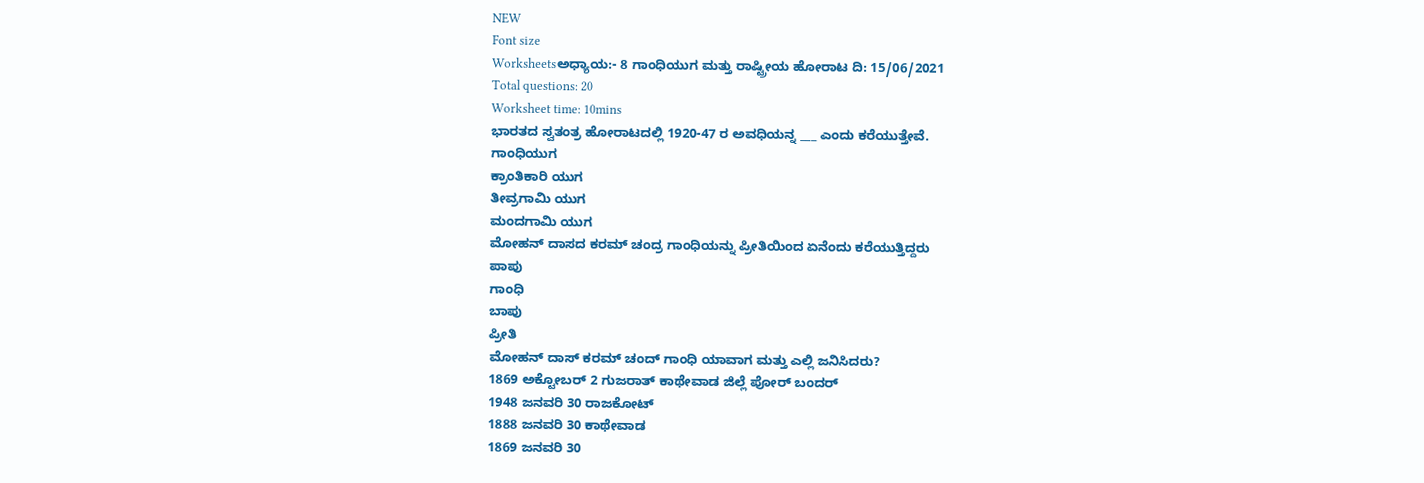NEW
Font size
Worksheetsಅಧ್ಯಾಯ:- 8 ಗಾಂಧಿಯುಗ ಮತ್ತು ರಾಷ್ಟ್ರೀಯ ಹೋರಾಟ ದಿ: 15/06/2021
Total questions: 20
Worksheet time: 10mins
ಭಾರತದ ಸ್ವತಂತ್ರ ಹೋರಾಟದಲ್ಲಿ 1920-47 ರ ಅವಧಿಯನ್ನ ___ ಎಂದು ಕರೆಯುತ್ತೇವೆ.
ಗಾಂಧಿಯುಗ
ಕ್ರಾಂತಿಕಾರಿ ಯುಗ
ತೀವ್ರಗಾಮಿ ಯುಗ
ಮಂದಗಾಮಿ ಯುಗ
ಮೋಹನ್ ದಾಸದ ಕರಮ್ ಚಂದ್ರ ಗಾಂಧಿಯನ್ನು ಪ್ರೀತಿಯಿಂದ ಏನೆಂದು ಕರೆಯುತ್ತಿದ್ದರು
ಪಾಪು
ಗಾಂಧಿ
ಬಾಪು
ಪ್ರೀತಿ
ಮೋಹನ್ ದಾಸ್ ಕರಮ್ ಚಂದ್ ಗಾಂಧಿ ಯಾವಾಗ ಮತ್ತು ಎಲ್ಲಿ ಜನಿಸಿದರು?
1869 ಅಕ್ಟೋಬರ್ 2 ಗುಜರಾತ್ ಕಾಥೇವಾಡ ಜಿಲ್ಲೆ ಪೋರ್ ಬಂದರ್
1948 ಜನವರಿ 30 ರಾಜಕೋಟ್
1888 ಜನವರಿ 30 ಕಾಥೇವಾಡ
1869 ಜನವರಿ 30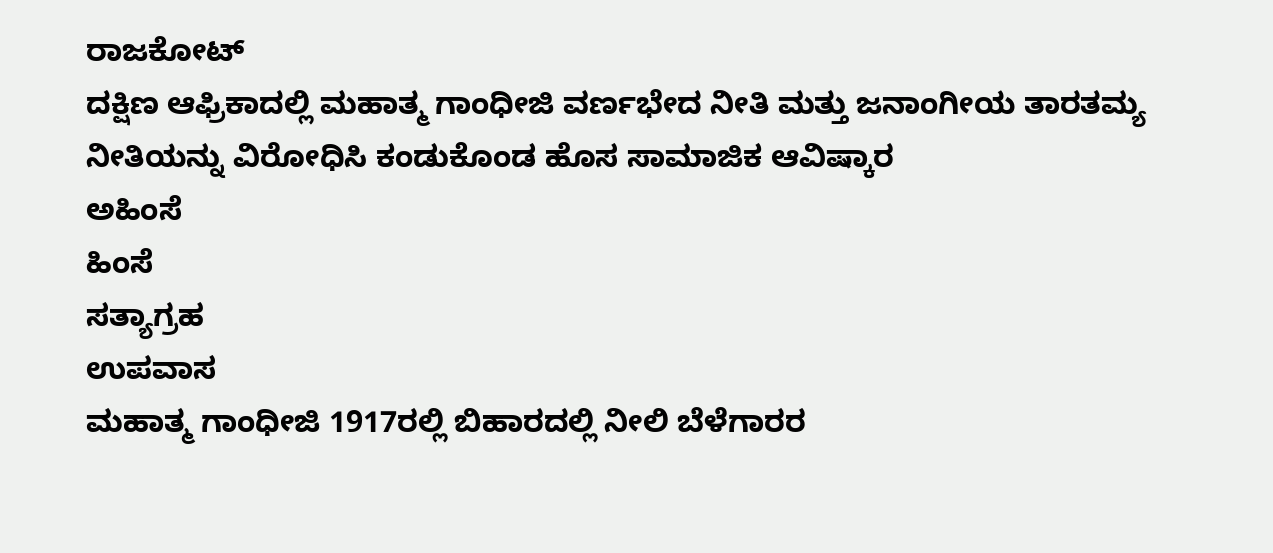ರಾಜಕೋಟ್
ದಕ್ಷಿಣ ಆಫ್ರಿಕಾದಲ್ಲಿ ಮಹಾತ್ಮ ಗಾಂಧೀಜಿ ವರ್ಣಭೇದ ನೀತಿ ಮತ್ತು ಜನಾಂಗೀಯ ತಾರತಮ್ಯ ನೀತಿಯನ್ನು ವಿರೋಧಿಸಿ ಕಂಡುಕೊಂಡ ಹೊಸ ಸಾಮಾಜಿಕ ಆವಿಷ್ಕಾರ
ಅಹಿಂಸೆ
ಹಿಂಸೆ
ಸತ್ಯಾಗ್ರಹ
ಉಪವಾಸ
ಮಹಾತ್ಮ ಗಾಂಧೀಜಿ 1917ರಲ್ಲಿ ಬಿಹಾರದಲ್ಲಿ ನೀಲಿ ಬೆಳೆಗಾರರ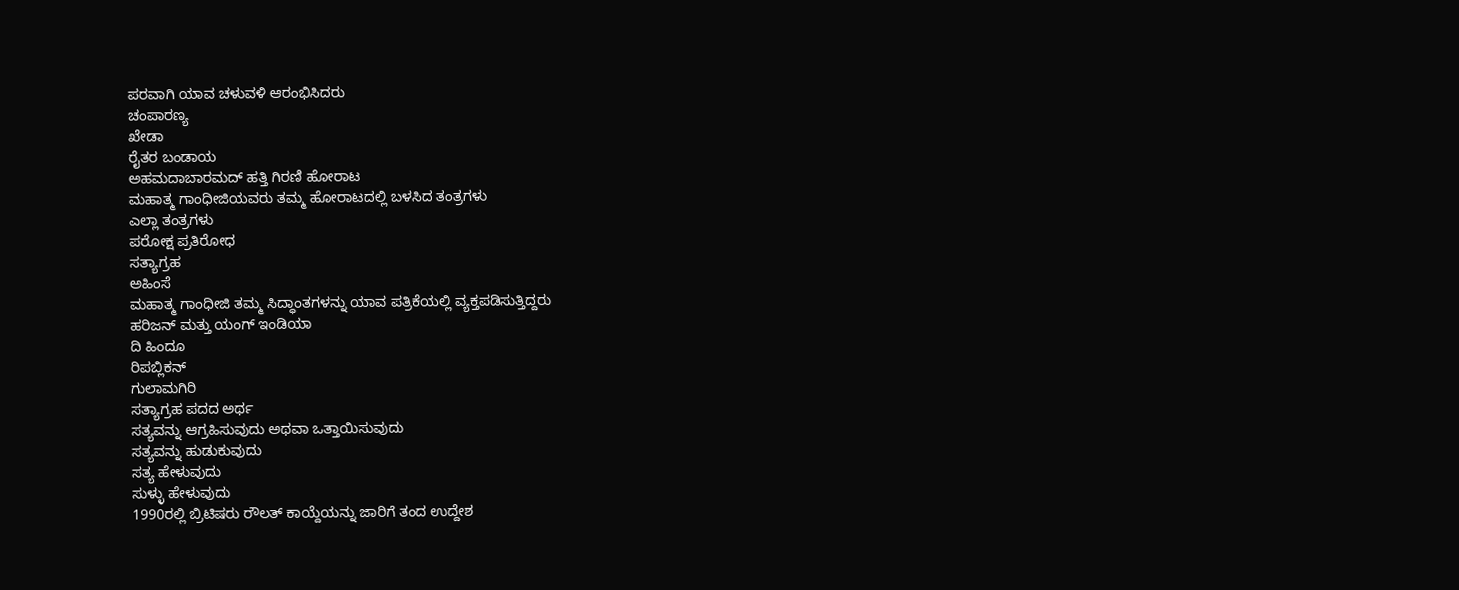ಪರವಾಗಿ ಯಾವ ಚಳುವಳಿ ಆರಂಭಿಸಿದರು
ಚಂಪಾರಣ್ಯ
ಖೇಡಾ
ರೈತರ ಬಂಡಾಯ
ಅಹಮದಾಬಾರಮದ್ ಹತ್ತಿ ಗಿರಣಿ ಹೋರಾಟ
ಮಹಾತ್ಮ ಗಾಂಧೀಜಿಯವರು ತಮ್ಮ ಹೋರಾಟದಲ್ಲಿ ಬಳಸಿದ ತಂತ್ರಗಳು
ಎಲ್ಲಾ ತಂತ್ರಗಳು
ಪರೋಕ್ಷ ಪ್ರತಿರೋಧ
ಸತ್ಯಾಗ್ರಹ
ಅಹಿಂಸೆ
ಮಹಾತ್ಮ ಗಾಂಧೀಜಿ ತಮ್ಮ ಸಿದ್ಧಾಂತಗಳನ್ನು ಯಾವ ಪತ್ರಿಕೆಯಲ್ಲಿ ವ್ಯಕ್ತಪಡಿಸುತ್ತಿದ್ದರು
ಹರಿಜನ್ ಮತ್ತು ಯಂಗ್ ಇಂಡಿಯಾ
ದಿ ಹಿಂದೂ
ರಿಪಬ್ಲಿಕನ್
ಗುಲಾಮಗಿರಿ
ಸತ್ಯಾಗ್ರಹ ಪದದ ಅರ್ಥ
ಸತ್ಯವನ್ನು ಆಗ್ರಹಿಸುವುದು ಅಥವಾ ಒತ್ತಾಯಿಸುವುದು
ಸತ್ಯವನ್ನು ಹುಡುಕುವುದು
ಸತ್ಯ ಹೇಳುವುದು
ಸುಳ್ಳು ಹೇಳುವುದು
1990ರಲ್ಲಿ ಬ್ರಿಟಿಷರು ರೌಲತ್ ಕಾಯ್ದೆಯನ್ನು ಜಾರಿಗೆ ತಂದ ಉದ್ದೇಶ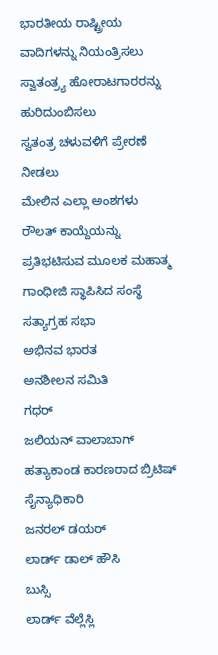ಭಾರತೀಯ ರಾಷ್ಟ್ರೀಯ ವಾದಿಗಳನ್ನು ನಿಯಂತ್ರಿಸಲು
ಸ್ವಾತಂತ್ರ್ಯ ಹೋರಾಟಗಾರರನ್ನು ಹುರಿದುಂಬಿಸಲು
ಸ್ವತಂತ್ರ ಚಳುವಳಿಗೆ ಪ್ರೇರಣೆ ನೀಡಲು
ಮೇಲಿನ ಎಲ್ಲಾ ಅಂಶಗಳು
ರೌಲತ್ ಕಾಯ್ದೆಯನ್ನು ಪ್ರತಿಭಟಿಸುವ ಮೂಲಕ ಮಹಾತ್ಮ ಗಾಂಧೀಜಿ ಸ್ಥಾಪಿಸಿದ ಸಂಸ್ಥೆ
ಸತ್ಯಾಗ್ರಹ ಸಭಾ
ಅಭಿನವ ಭಾರತ
ಅನಶೀಲನ ಸಮಿತಿ
ಗಧರ್
ಜಲಿಯನ್ ವಾಲಾಬಾಗ್ ಹತ್ಯಾಕಾಂಡ ಕಾರಣರಾದ ಬ್ರಿಟಿಷ್ ಸೈನ್ಯಾಧಿಕಾರಿ
ಜನರಲ್ ಡಯರ್
ಲಾರ್ಡ್ ಡಾಲ್ ಹೌಸಿ
ಬುಸ್ಸಿ
ಲಾರ್ಡ್ ವೆಲ್ಲೆಸ್ಲಿ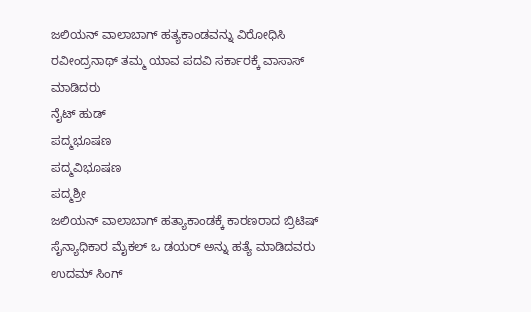ಜಲಿಯನ್ ವಾಲಾಬಾಗ್ ಹತ್ಯಕಾಂಡವನ್ನು ವಿರೋಧಿಸಿ ರವೀಂದ್ರನಾಥ್ ತಮ್ಮ ಯಾವ ಪದವಿ ಸರ್ಕಾರಕ್ಕೆ ವಾಸಾಸ್ ಮಾಡಿದರು
ನೈಟ್ ಹುಡ್
ಪದ್ಮಭೂಷಣ
ಪದ್ಮವಿಭೂಷಣ
ಪದ್ಮಶ್ರೀ
ಜಲಿಯನ್ ವಾಲಾಬಾಗ್ ಹತ್ಯಾಕಾಂಡಕ್ಕೆ ಕಾರಣರಾದ ಬ್ರಿಟಿಷ್ ಸೈನ್ಯಾಧಿಕಾರ ಮೈಕಲ್ ಒ ಡಯರ್ ಅನ್ನು ಹತ್ಯೆ ಮಾಡಿದವರು
ಉದಮ್ ಸಿಂಗ್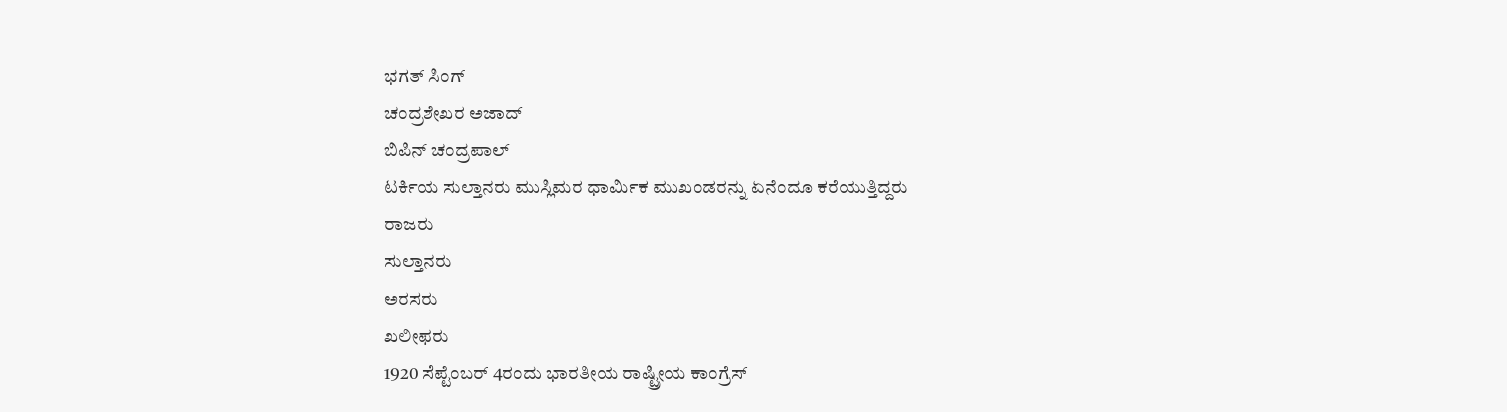ಭಗತ್ ಸಿಂಗ್
ಚಂದ್ರಶೇಖರ ಅಜಾದ್
ಬಿಪಿನ್ ಚಂದ್ರಪಾಲ್
ಟರ್ಕಿಯ ಸುಲ್ತಾನರು ಮುಸ್ಲಿಮರ ಧಾರ್ಮಿಕ ಮುಖಂಡರನ್ನು ಏನೆಂದೂ ಕರೆಯುತ್ತಿದ್ದರು
ರಾಜರು
ಸುಲ್ತಾನರು
ಅರಸರು
ಖಲೀಫರು
1920 ಸೆಪ್ಟೆಂಬರ್ 4ರಂದು ಭಾರತೀಯ ರಾಷ್ಟ್ರೀಯ ಕಾಂಗ್ರೆಸ್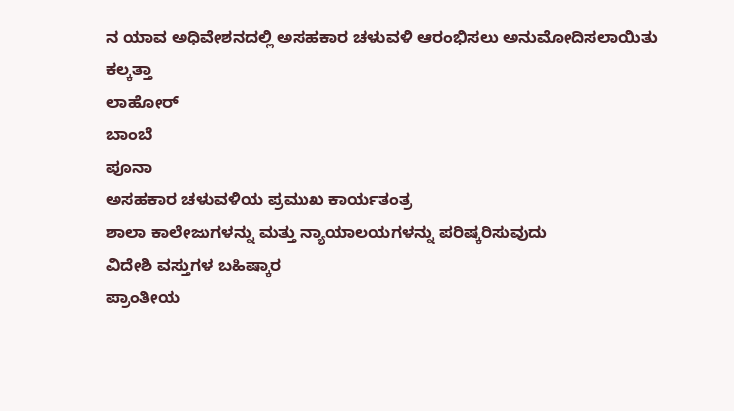ನ ಯಾವ ಅಧಿವೇಶನದಲ್ಲಿ ಅಸಹಕಾರ ಚಳುವಳಿ ಆರಂಭಿಸಲು ಅನುಮೋದಿಸಲಾಯಿತು
ಕಲ್ಕತ್ತಾ
ಲಾಹೋರ್
ಬಾಂಬೆ
ಪೂನಾ
ಅಸಹಕಾರ ಚಳುವಳಿಯ ಪ್ರಮುಖ ಕಾರ್ಯತಂತ್ರ
ಶಾಲಾ ಕಾಲೇಜುಗಳನ್ನು ಮತ್ತು ನ್ಯಾಯಾಲಯಗಳನ್ನು ಪರಿಷ್ಕರಿಸುವುದು
ವಿದೇಶಿ ವಸ್ತುಗಳ ಬಹಿಷ್ಕಾರ
ಪ್ರಾಂತೀಯ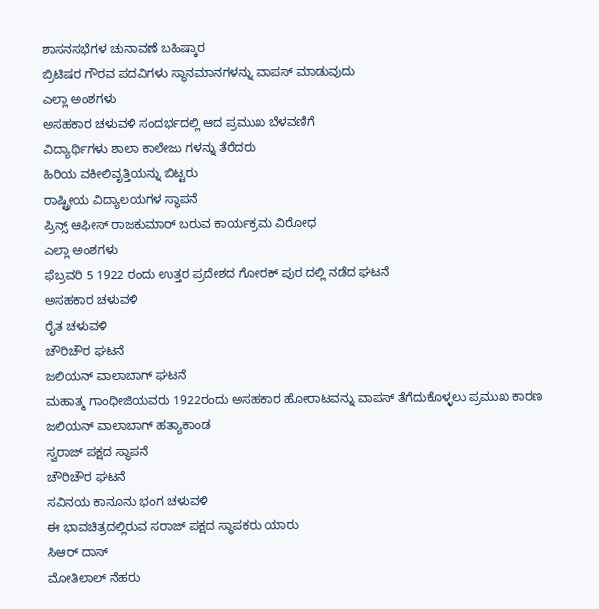ಶಾಸನಸಭೆಗಳ ಚುನಾವಣೆ ಬಹಿಷ್ಕಾರ
ಬ್ರಿಟಿಷರ ಗೌರವ ಪದವಿಗಳು ಸ್ಥಾನಮಾನಗಳನ್ನು ವಾಪಸ್ ಮಾಡುವುದು
ಎಲ್ಲಾ ಅಂಶಗಳು
ಅಸಹಕಾರ ಚಳುವಳಿ ಸಂದರ್ಭದಲ್ಲಿ ಆದ ಪ್ರಮುಖ ಬೆಳವಣಿಗೆ
ವಿದ್ಯಾರ್ಥಿಗಳು ಶಾಲಾ ಕಾಲೇಜು ಗಳನ್ನು ತೆರೆದರು
ಹಿರಿಯ ವಕೀಲಿವೃತ್ತಿಯನ್ನು ಬಿಟ್ಟರು
ರಾಷ್ಟ್ರೀಯ ವಿದ್ಯಾಲಯಗಳ ಸ್ಥಾಪನೆ
ಪ್ರಿನ್ಸ್ ಆಫೀಸ್ ರಾಜಕುಮಾರ್ ಬರುವ ಕಾರ್ಯಕ್ರಮ ವಿರೋಧ
ಎಲ್ಲಾ ಅಂಶಗಳು
ಫೆಬ್ರವರಿ 5 1922 ರಂದು ಉತ್ತರ ಪ್ರದೇಶದ ಗೋರಕ್ ಪುರ ದಲ್ಲಿ ನಡೆದ ಘಟನೆ
ಅಸಹಕಾರ ಚಳುವಳಿ
ರೈತ ಚಳುವಳಿ
ಚೌರಿಚೌರ ಘಟನೆ
ಜಲಿಯನ್ ವಾಲಾಬಾಗ್ ಘಟನೆ
ಮಹಾತ್ಮ ಗಾಂಧೀಜಿಯವರು 1922ರಂದು ಅಸಹಕಾರ ಹೋರಾಟವನ್ನು ವಾಪಸ್ ತೆಗೆದುಕೊಳ್ಳಲು ಪ್ರಮುಖ ಕಾರಣ
ಜಲಿಯನ್ ವಾಲಾಬಾಗ್ ಹತ್ಯಾಕಾಂಡ
ಸ್ವರಾಜ್ ಪಕ್ಷದ ಸ್ಥಾಪನೆ
ಚೌರಿಚೌರ ಘಟನೆ
ಸವಿನಯ ಕಾನೂನು ಭಂಗ ಚಳುವಳಿ
ಈ ಭಾವಚಿತ್ರದಲ್ಲಿರುವ ಸರಾಜ್ ಪಕ್ಷದ ಸ್ಥಾಪಕರು ಯಾರು
ಸಿಆರ್ ದಾಸ್
ಮೋತಿಲಾಲ್ ನೆಹರು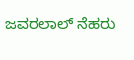ಜವರಲಾಲ್ ನೆಹರು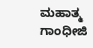ಮಹಾತ್ಮ ಗಾಂಧೀಜಿ